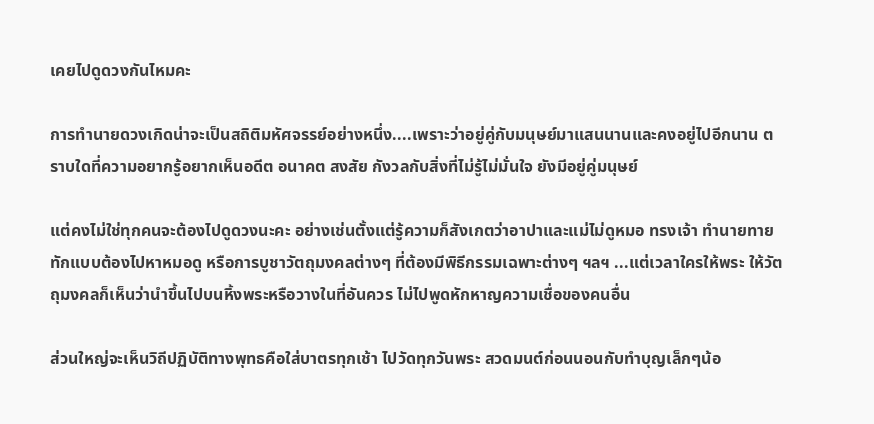เคยไปดูดวงกันไหมคะ

การทำนายดวงเกิดน่าจะเป็นสถิติมหัศจรรย์อย่างหนึ่ง....เพราะว่าอยู่คู่กับมนุษย์มาแสนนานและคงอยู่ไปอีกนาน ตราบใดที่ความอยากรู้อยากเห็นอดีต อนาคต สงสัย กังวลกับสิ่งที่ไม่รู้ไม่มั่นใจ ยังมีอยู่คู่มนุษย์

แต่คงไม่ใช่ทุกคนจะต้องไปดูดวงนะคะ อย่างเช่นตั้งแต่รู้ความก็สังเกตว่าอาปาและแม่ไม่ดูหมอ ทรงเจ้า ทำนายทายทักแบบต้องไปหาหมอดู หรือการบูชาวัตถุมงคลต่างๆ ที่ต้องมีพิธีกรรมเฉพาะต่างๆ ฯลฯ ...แต่เวลาใครให้พระ ให้วัตถุมงคลก็เห็นว่านำขึ้นไปบนหิ้งพระหรือวางในที่อันควร ไม่ไปพูดหักหาญความเชื่อของคนอื่น

ส่วนใหญ่จะเห็นวิถีปฏิบัติทางพุทธคือใส่บาตรทุกเช้า ไปวัดทุกวันพระ สวดมนต์ก่อนนอนกับทำบุญเล็กๆน้อ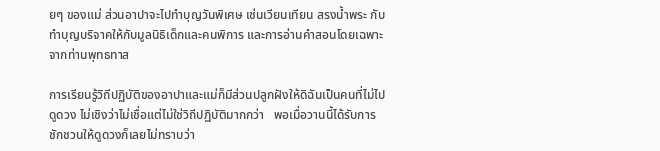ยๆ ของแม่ ส่วนอาปาจะไปทำบุญวันพิเศษ เช่นเวียนเทียน สรงน้ำพระ กับทำบุญบริจาคให้กับมูลนิธิเด็กและคนพิการ และการอ่านคำสอนโดยเฉพาะจากท่านพุทธทาส

การเรียนรู้วิถีปฏิบัติของอาปาและแม่ก็มีส่วนปลูกฝังให้ดิฉันเป็นคนที่ไม่ไปดูดวง ไม่เชิงว่าไม่เชื่อแต่ไม่ใช่วิถีปฏิบัติมากกว่า   พอเมื่อวานนี้ได้รับการชักชวนให้ดูดวงก็เลยไม่ทราบว่า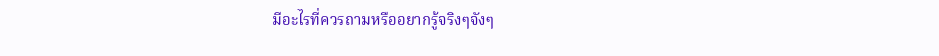มีอะไรที่ควรถามหรืออยากรู้จริงๆจังๆ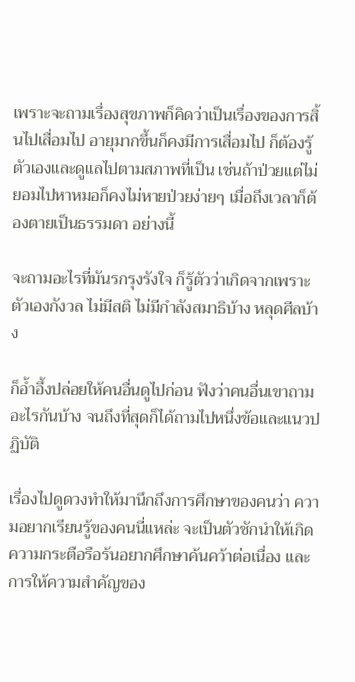เพราะจะถามเรื่องสุขภาพก็คิดว่าเป็นเรื่องของการสิ้นไปเสื่อมไป อายุมากขึ้นก็คงมีการเสื่อมไป ก็ต้องรู้ตัวเองและดูแลไปตามสภาพที่เป็น เช่นถ้าป่วยแต่ไม่ยอมไปหาหมอก็คงไม่หายป่วยง่ายๆ เมื่อถึงเวลาก็ต้องตายเป็นธรรมดา อย่างนี้

จะถามอะไรที่มันรกรุงรังใจ ก็รู้ตัวว่าเกิดจากเพราะตัวเองกังวล ไม่มีสติ ไม่มีกำลังสมาธิบ้าง หลุดศีลบ้าง

ก็อ้ำอึ้งปล่อยให้คนอื่นดูไปก่อน ฟังว่าคนอื่นเขาถามอะไรกันบ้าง จนถึงที่สุดก็ได้ถามไปหนึ่งข้อและแนวปฏิบัติ

เรื่องไปดูดวงทำให้มานึกถึงการศึกษาของคนว่า ความอยากเรียนรู้ของคนนี่แหล่ะ จะเป็นตัวชักนำให้เกิดความกระตือรือร้นอยากศึกษาค้นคว้าต่อเนื่อง และการให้ความสำคัญของ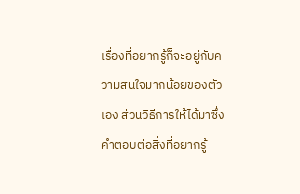เรื่องที่อยากรู้ก็จะอยู่กับความสนใจมากน้อยของตัวเอง ส่วนวิธีการให้ได้มาซึ่งคำตอบต่อสิ่งที่อยากรู้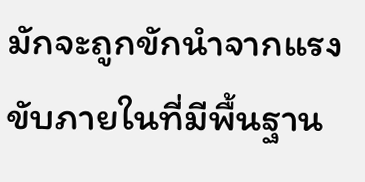มักจะถูกขักนำจากแรงขับภายในที่มีพื้นฐาน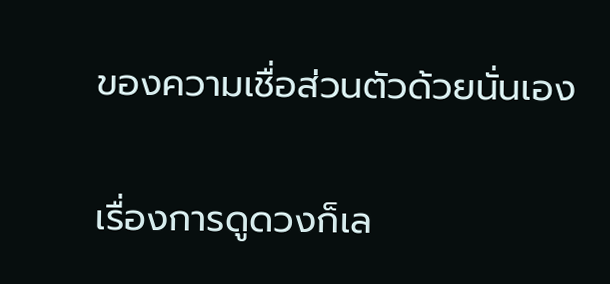ของความเชื่อส่วนตัวด้วยนั่นเอง

เรื่องการดูดวงก็เล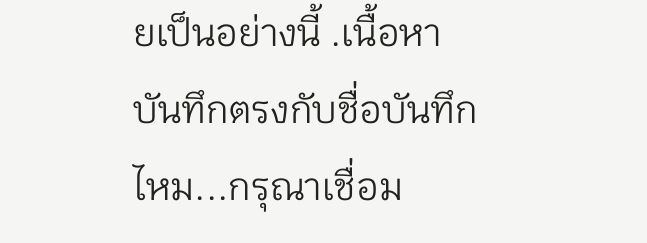ยเป็นอย่างนี้ .เนื้อหาบันทึกตรงกับชื่อบันทึกไหม...กรุณาเชื่อม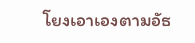โยงเอาเองตามอัธ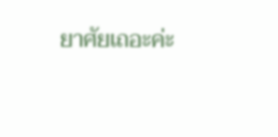ยาศัยเถอะค่ะ